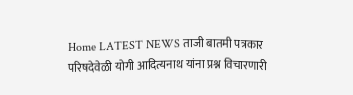Home LATEST NEWS ताजी बातमी पत्रकार परिषदेवेळी योगी आदित्यनाथ यांना प्रश्न विचारणारी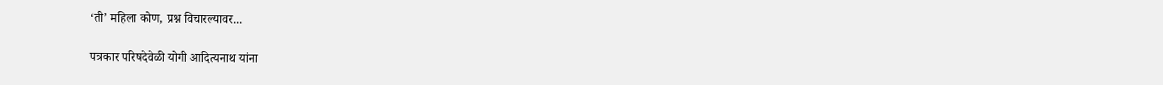‘ती’ महिला कोण, प्रश्न विचारल्यावर...

पत्रकार परिषदेवेळी योगी आदित्यनाथ यांना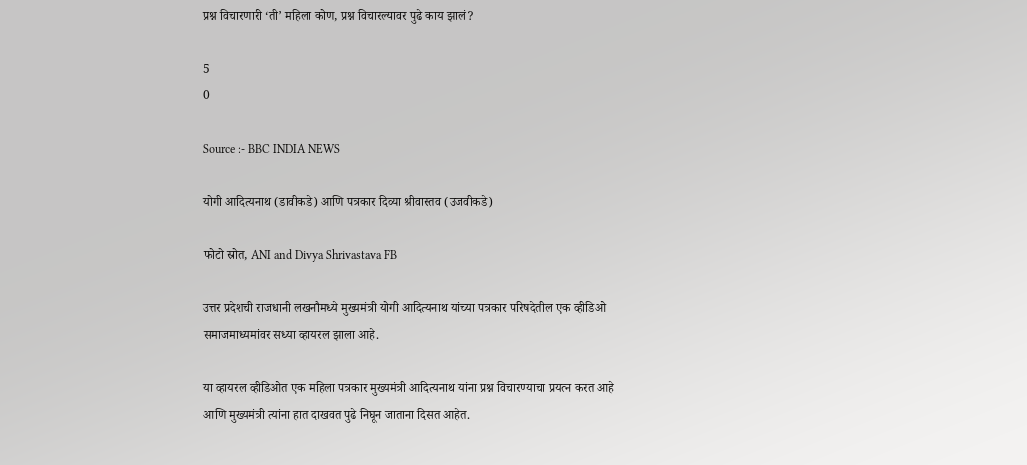प्रश्न विचारणारी ‘ती’ महिला कोण, प्रश्न विचारल्यावर पुढे काय झालं?

5
0

Source :- BBC INDIA NEWS

योगी आदित्यनाथ (डावीकडे) आणि पत्रकार दिव्या श्रीवास्तव (उजवीकडे)

फोटो स्रोत, ANI and Divya Shrivastava FB

उत्तर प्रदेशची राजधानी लखनौमध्ये मुख्यमंत्री योगी आदित्यनाथ यांच्या पत्रकार परिषदेतील एक व्हीडिओ समाजमाध्यमांवर सध्या व्हायरल झाला आहे.

या व्हायरल व्हीडिओत एक महिला पत्रकार मुख्यमंत्री आदित्यनाथ यांना प्रश्न विचारण्याचा प्रयत्न करत आहे आणि मुख्यमंत्री त्यांना हात दाखवत पुढे निघून जाताना दिसत आहेत.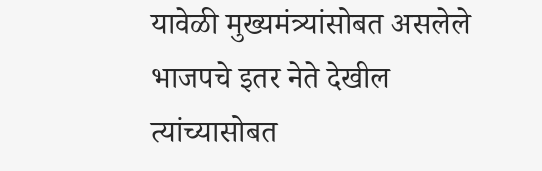यावेळी मुख्यमंत्र्यांसोबत असलेले भाजपचे इतर नेते देखील त्यांच्यासोबत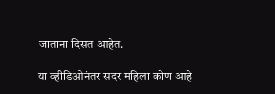जाताना दिसत आहेत.

या व्हीडिओनंतर सदर महिला कोण आहे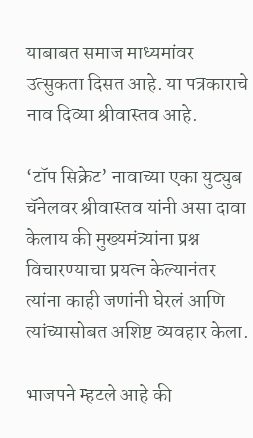याबाबत समाज माध्यमांवर उत्सुकता दिसत आहे. या पत्रकाराचे नाव दिव्या श्रीवास्तव आहे.

‘टॉप सिक्रेट’ नावाच्या एका युट्युब चॅनेलवर श्रीवास्तव यांनी असा दावा केलाय की मुख्यमंत्र्यांना प्रश्न विचारण्याचा प्रयत्न केल्यानंतर त्यांना काही जणांनी घेरलं आणि त्यांच्यासोबत अशिष्ट व्यवहार केला.

भाजपने म्हटले आहे की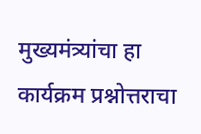मुख्यमंत्र्यांचा हा कार्यक्रम प्रश्नोत्तराचा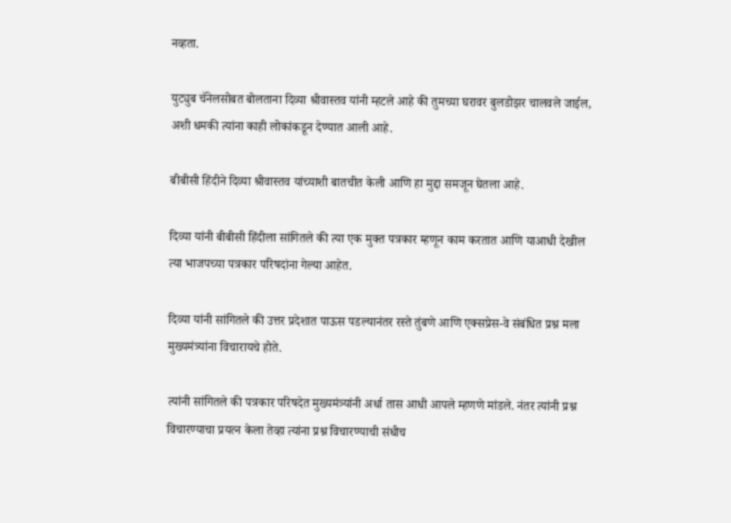नव्हता.

युट्युब चॅनेलसोबत बोलताना दिव्या श्रीवास्तव यांनी म्हटले आहे की तुमच्या घरावर बुलडोझर चालवले जाईल, अशी धमकी त्यांना काही लोकांकडून देण्यात आली आहे.

बीबीसी हिंदीने दिव्या श्रीवास्तव यांच्याशी बातचीत केली आणि हा मुद्दा समजून घेतला आहे.

दिव्या यांनी बीबीसी हिंदीला सांगितले की त्या एक मुक्त पत्रकार म्हणून काम करतात आणि याआधी देखील त्या भाजपच्या पत्रकार परिषदांना गेल्या आहेत.

दिव्या यांनी सांगितले की उत्तर प्रदेशात पाऊस पडल्यानंतर रस्ते तुंबणे आणि एक्सप्रेस-वे संबंधित प्रश्न मला मुख्यमंत्र्यांना विचारायचे होते.

त्यांनी सांगितले की पत्रकार परिषदेत मुख्यमंत्र्यांनी अर्धा तास आधी आपले म्हणणे मांडले. नंतर त्यांनी प्रश्न विचारण्याचा प्रयत्न केला तेव्हा त्यांना प्रश्न विचारण्याची संधीच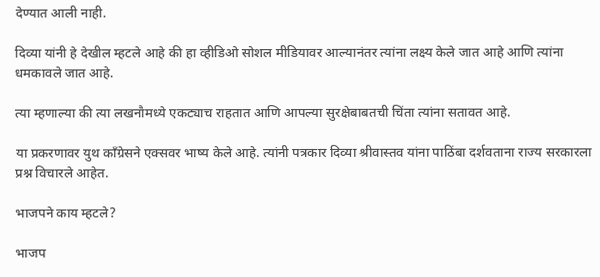देण्यात आली नाही.

दिव्या यांनी हे देखील म्हटले आहे की हा व्हीडिओ सोशल मीडियावर आल्यानंतर त्यांना लक्ष्य केले जात आहे आणि त्यांना धमकावले जात आहे.

त्या म्हणाल्या की त्या लखनौमध्ये एकट्याच राहतात आणि आपल्या सुरक्षेबाबतची चिंता त्यांना सतावत आहे.

या प्रकरणावर युथ काँग्रेसने एक्सवर भाष्य केले आहे. त्यांनी पत्रकार दिव्या श्रीवास्तव यांना पाठिंबा दर्शवताना राज्य सरकारला प्रश्न विचारले आहेत.

भाजपने काय म्हटले?

भाजप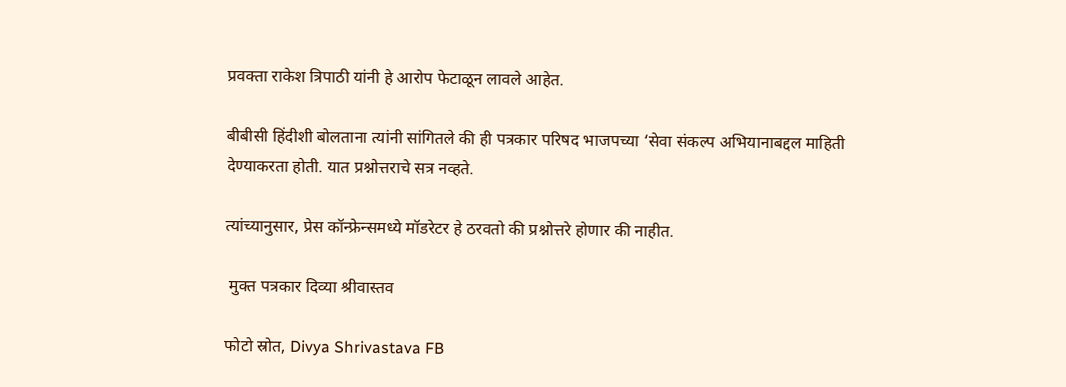प्रवक्ता राकेश त्रिपाठी यांनी हे आरोप फेटाळून लावले आहेत.

बीबीसी हिंदीशी बोलताना त्यांनी सांगितले की ही पत्रकार परिषद भाजपच्या ‘सेवा संकल्प अभियानाबद्दल माहिती देण्याकरता होती. यात प्रश्नोत्तराचे सत्र नव्हते.

त्यांच्यानुसार, प्रेस कॉन्फ्रेन्समध्ये मॉडरेटर हे ठरवतो की प्रश्नोत्तरे होणार की नाहीत.

 मुक्त पत्रकार दिव्या श्रीवास्तव

फोटो स्रोत, Divya Shrivastava FB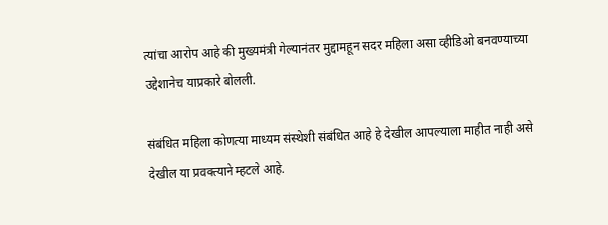त्यांचा आरोप आहे की मुख्यमंत्री गेल्यानंतर मुद्दामहून सदर महिला असा व्हीडिओ बनवण्याच्या उद्देशानेच याप्रकारे बोलली.

संबंधित महिला कोणत्या माध्यम संस्थेशी संबंधित आहे हे देखील आपल्याला माहीत नाही असे देखील या प्रवक्त्याने म्हटले आहे.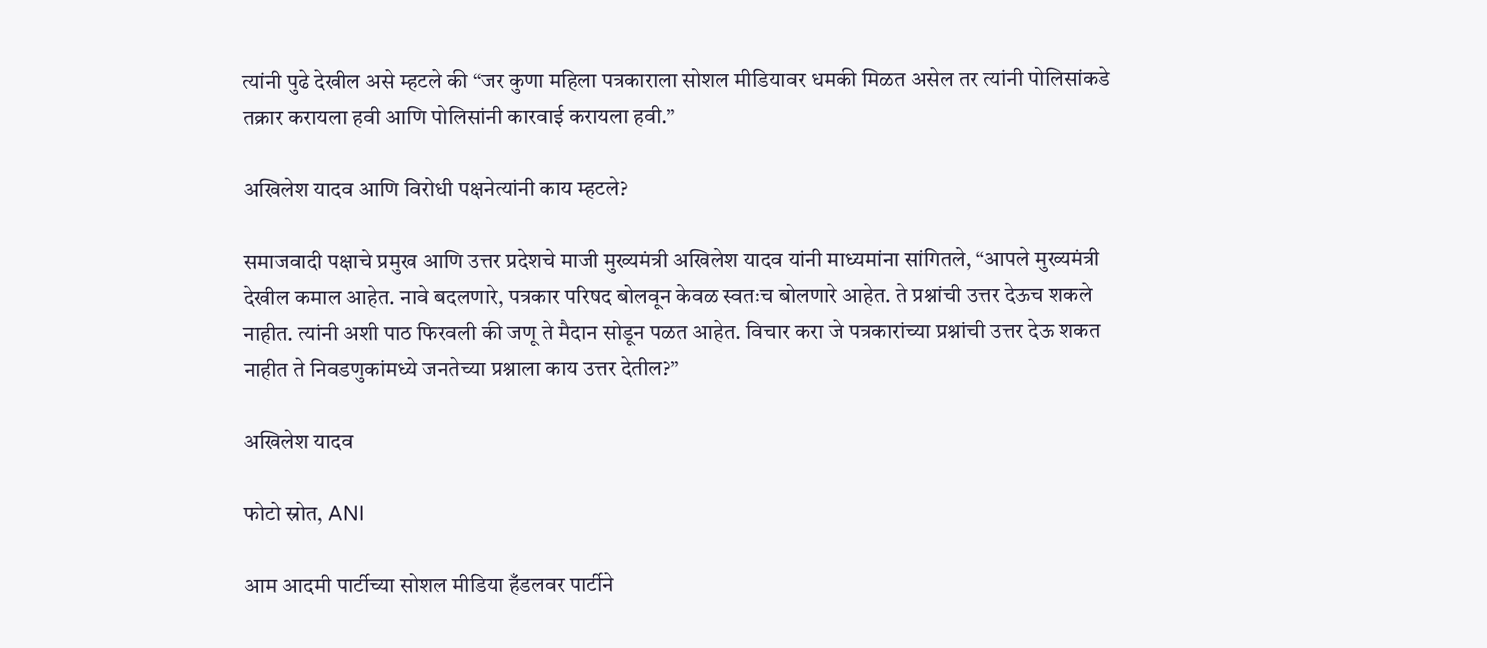त्यांनी पुढे देखील असे म्हटले की “जर कुणा महिला पत्रकाराला सोशल मीडियावर धमकी मिळत असेल तर त्यांनी पोलिसांकडे तक्रार करायला हवी आणि पोलिसांनी कारवाई करायला हवी.”

अखिलेश यादव आणि विरोधी पक्षनेत्यांनी काय म्हटले?

समाजवादी पक्षाचे प्रमुख आणि उत्तर प्रदेशचे माजी मुख्यमंत्री अखिलेश यादव यांनी माध्यमांना सांगितले, “आपले मुख्यमंत्री देखील कमाल आहेत. नावे बदलणारे, पत्रकार परिषद बोलवून केवळ स्वतःच बोलणारे आहेत. ते प्रश्नांची उत्तर देऊच शकले नाहीत. त्यांनी अशी पाठ फिरवली की जणू ते मैदान सोडून पळत आहेत. विचार करा जे पत्रकारांच्या प्रश्नांची उत्तर देऊ शकत नाहीत ते निवडणुकांमध्ये जनतेच्या प्रश्नाला काय उत्तर देतील?”

अखिलेश यादव

फोटो स्रोत, ANI

आम आदमी पार्टीच्या सोशल मीडिया हँडलवर पार्टीने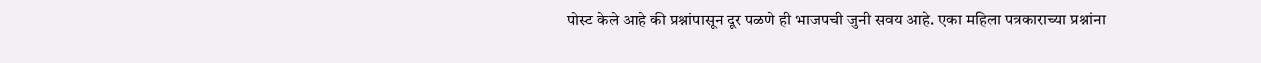पोस्ट केले आहे की प्रश्नांपासून दूर पळणे ही भाजपची जुनी सवय आहे. एका महिला पत्रकाराच्या प्रश्नांना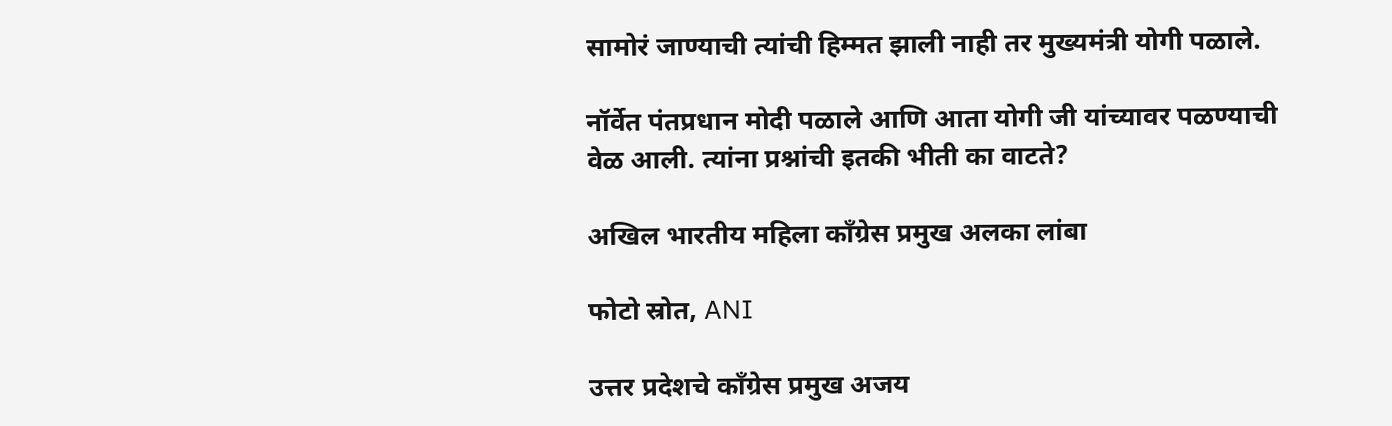सामोरं जाण्याची त्यांची हिम्मत झाली नाही तर मुख्यमंत्री योगी पळाले.

नॉर्वेत पंतप्रधान मोदी पळाले आणि आता योगी जी यांच्यावर पळण्याची वेळ आली. त्यांना प्रश्नांची इतकी भीती का वाटते?

अखिल भारतीय महिला काँग्रेस प्रमुख अलका लांबा

फोटो स्रोत, ANI

उत्तर प्रदेशचे काँग्रेस प्रमुख अजय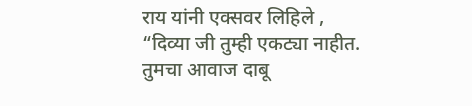राय यांनी एक्सवर लिहिले , “दिव्या जी तुम्ही एकट्या नाहीत. तुमचा आवाज दाबू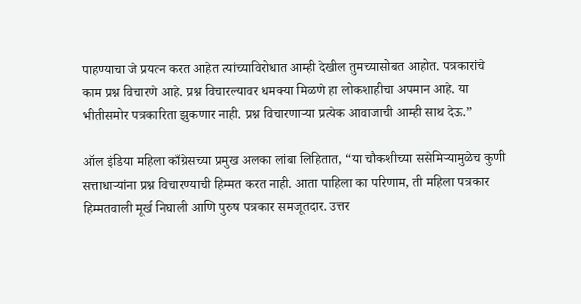पाहण्याचा जे प्रयत्न करत आहेत त्यांच्याविरोधात आम्ही देखील तुमच्यासोबत आहोत. पत्रकारांचे काम प्रश्न विचारणे आहे. प्रश्न विचारल्यावर धमक्या मिळणे हा लोकशाहीचा अपमान आहे. या भीतीसमोर पत्रकारिता झुकणार नाही. प्रश्न विचारणाऱ्या प्रत्येक आवाजाची आम्ही साथ देऊ.”

ऑल इंडिया महिला काँग्रेसच्या प्रमुख अलका लांबा लिहितात, “या चौकशीच्या ससेमिऱ्यामुळेच कुणी सत्ताधाऱ्यांना प्रश्न विचारण्याची हिम्मत करत नाही. आता पाहिला का परिणाम, ती महिला पत्रकार हिम्मतवाली मूर्ख निघाली आणि पुरुष पत्रकार समजूतदार. उत्तर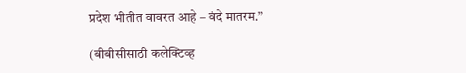प्रदेश भीतीत वावरत आहे – वंदे मातरम.”

(बीबीसीसाठी कलेक्टिव्ह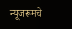न्यूजरूमचे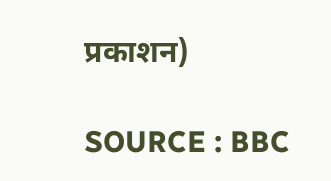प्रकाशन)

SOURCE : BBC